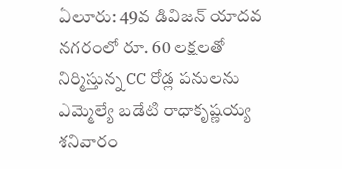ఏలూరు: 49వ డివిజన్ యాదవ నగరంలో రూ. 60 లక్షలతో నిర్మిస్తున్న CC రోడ్ల పనులను ఎమ్మెల్యే బడేటి రాధాకృష్ణయ్య శనివారం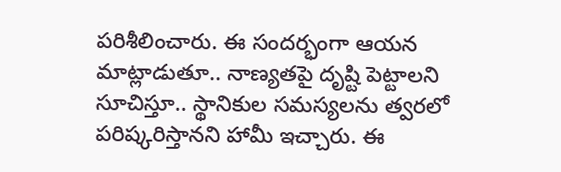పరిశీలించారు. ఈ సందర్భంగా ఆయన మాట్లాడుతూ.. నాణ్యతపై దృష్టి పెట్టాలని సూచిస్తూ.. స్థానికుల సమస్యలను త్వరలో పరిష్కరిస్తానని హామీ ఇచ్చారు. ఈ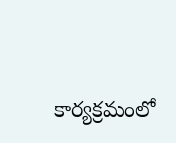కార్యక్రమంలో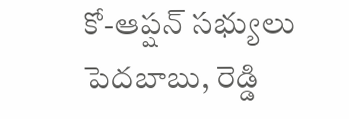కో-ఆప్షన్ సభ్యులు పెదబాబు, రెడ్డి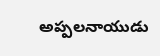అప్పలనాయుడు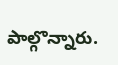పాల్గొన్నారు.